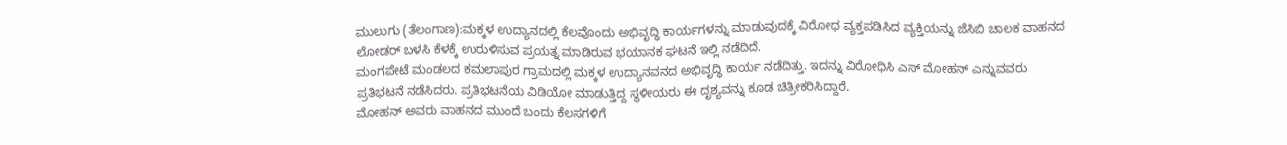ಮುಲುಗು (ತೆಲಂಗಾಣ):ಮಕ್ಕಳ ಉದ್ಯಾನದಲ್ಲಿ ಕೆಲವೊಂದು ಅಭಿವೃದ್ಧಿ ಕಾರ್ಯಗಳನ್ನು ಮಾಡುವುದಕ್ಕೆ ವಿರೋಧ ವ್ಯಕ್ತಪಡಿಸಿದ ವ್ಯಕ್ತಿಯನ್ನು ಜೆಸಿಬಿ ಚಾಲಕ ವಾಹನದ ಲೋಡರ್ ಬಳಸಿ ಕೆಳಕ್ಕೆ ಉರುಳಿಸುವ ಪ್ರಯತ್ನ ಮಾಡಿರುವ ಭಯಾನಕ ಘಟನೆ ಇಲ್ಲಿ ನಡೆದಿದೆ.
ಮಂಗಪೇಟೆ ಮಂಡಲದ ಕಮಲಾಪುರ ಗ್ರಾಮದಲ್ಲಿ ಮಕ್ಕಳ ಉದ್ಯಾನವನದ ಅಭಿವೃದ್ಧಿ ಕಾರ್ಯ ನಡೆದಿತ್ತು. ಇದನ್ನು ವಿರೋಧಿಸಿ ಎಸ್ ಮೋಹನ್ ಎನ್ನುವವರು ಪ್ರತಿಭಟನೆ ನಡೆಸಿದರು. ಪ್ರತಿಭಟನೆಯ ವಿಡಿಯೋ ಮಾಡುತ್ತಿದ್ದ ಸ್ಥಳೀಯರು ಈ ದೃಶ್ಯವನ್ನು ಕೂಡ ಚಿತ್ರೀಕರಿಸಿದ್ದಾರೆ.
ಮೋಹನ್ ಅವರು ವಾಹನದ ಮುಂದೆ ಬಂದು ಕೆಲಸಗಳಿಗೆ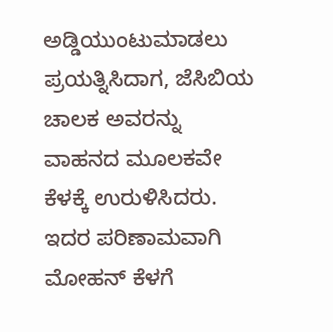ಅಡ್ಡಿಯುಂಟುಮಾಡಲು ಪ್ರಯತ್ನಿಸಿದಾಗ, ಜೆಸಿಬಿಯ ಚಾಲಕ ಅವರನ್ನು ವಾಹನದ ಮೂಲಕವೇ ಕೆಳಕ್ಕೆ ಉರುಳಿಸಿದರು. ಇದರ ಪರಿಣಾಮವಾಗಿ ಮೋಹನ್ ಕೆಳಗೆ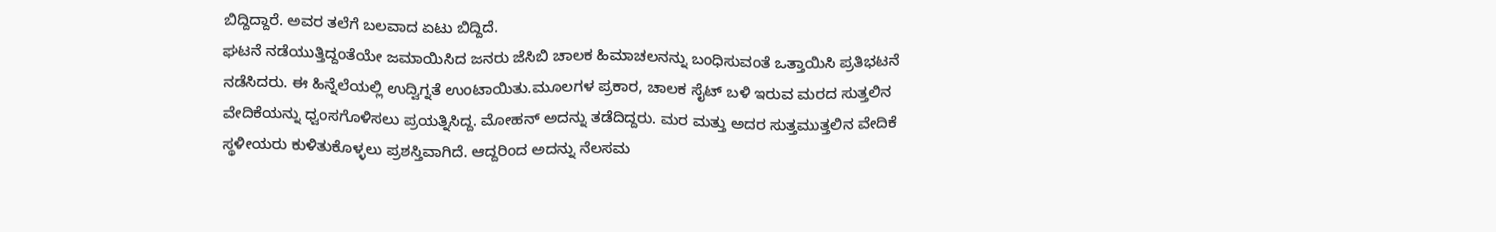ಬಿದ್ದಿದ್ದಾರೆ. ಅವರ ತಲೆಗೆ ಬಲವಾದ ಏಟು ಬಿದ್ದಿದೆ.
ಘಟನೆ ನಡೆಯುತ್ತಿದ್ದಂತೆಯೇ ಜಮಾಯಿಸಿದ ಜನರು ಜೆಸಿಬಿ ಚಾಲಕ ಹಿಮಾಚಲನನ್ನು ಬಂಧಿಸುವಂತೆ ಒತ್ತಾಯಿಸಿ ಪ್ರತಿಭಟನೆ ನಡೆಸಿದರು. ಈ ಹಿನ್ನೆಲೆಯಲ್ಲಿ ಉದ್ವಿಗ್ನತೆ ಉಂಟಾಯಿತು.ಮೂಲಗಳ ಪ್ರಕಾರ, ಚಾಲಕ ಸೈಟ್ ಬಳಿ ಇರುವ ಮರದ ಸುತ್ತಲಿನ ವೇದಿಕೆಯನ್ನು ಧ್ವಂಸಗೊಳಿಸಲು ಪ್ರಯತ್ನಿಸಿದ್ದ. ಮೋಹನ್‌ ಅದನ್ನು ತಡೆದಿದ್ದರು. ಮರ ಮತ್ತು ಅದರ ಸುತ್ತಮುತ್ತಲಿನ ವೇದಿಕೆ ಸ್ಥಳೀಯರು ಕುಳಿತುಕೊಳ್ಳಲು ಪ್ರಶಸ್ತಿವಾಗಿದೆ. ಆದ್ದರಿಂದ ಅದನ್ನು ನೆಲಸಮ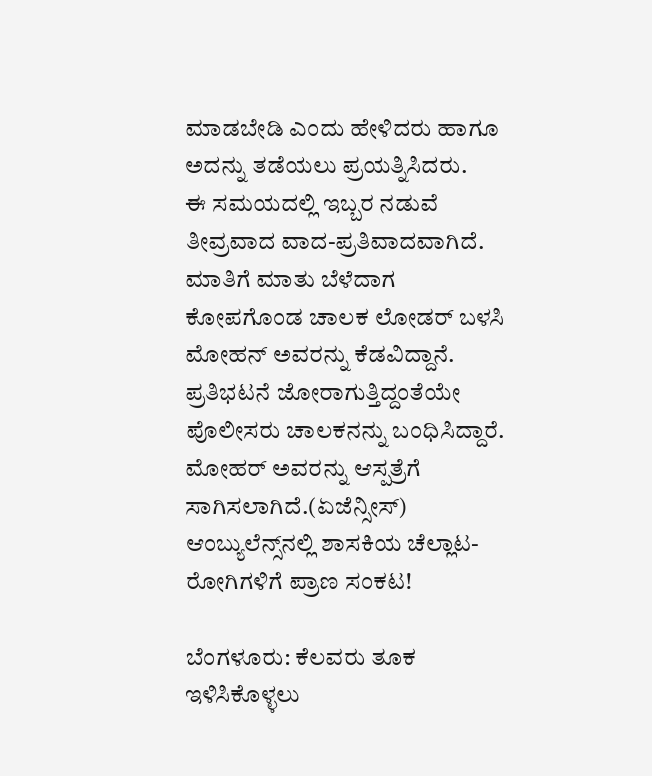ಮಾಡಬೇಡಿ ಎಂದು ಹೇಳಿದರು ಹಾಗೂ ಅದನ್ನು ತಡೆಯಲು ಪ್ರಯತ್ನಿಸಿದರು.
ಈ ಸಮಯದಲ್ಲಿ ಇಬ್ಬರ ನಡುವೆ ತೀವ್ರವಾದ ವಾದ-ಪ್ರತಿವಾದವಾಗಿದೆ. ಮಾತಿಗೆ ಮಾತು ಬೆಳೆದಾಗ ಕೋಪಗೊಂಡ ಚಾಲಕ ಲೋಡರ್ ಬಳಸಿ ಮೋಹನ್‌ ಅವರನ್ನು ಕೆಡವಿದ್ದಾನೆ. ಪ್ರತಿಭಟನೆ ಜೋರಾಗುತ್ತಿದ್ದಂತೆಯೇ ಪೊಲೀಸರು ಚಾಲಕನನ್ನು ಬಂಧಿಸಿದ್ದಾರೆ. ಮೋಹರ್‌ ಅವರನ್ನು ಆಸ್ಪತ್ರೆಗೆ ಸಾಗಿಸಲಾಗಿದೆ.(ಏಜೆನ್ಸೀಸ್‌)
ಆಂಬ್ಯುಲೆನ್ಸ್‌ನಲ್ಲಿ ಶಾಸಕಿಯ ಚೆಲ್ಲಾಟ- ರೋಗಿಗಳಿಗೆ ಪ್ರಾಣ ಸಂಕಟ!

ಬೆಂಗಳೂರು: ಕೆಲವರು ತೂಕ ಇಳಿಸಿಕೊಳ್ಳಲು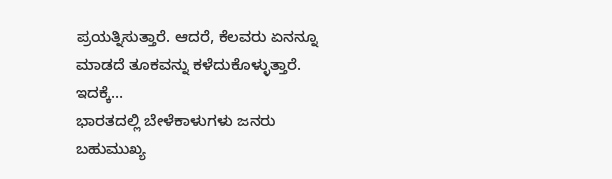ಪ್ರಯತ್ನಿಸುತ್ತಾರೆ. ಆದರೆ, ಕೆಲವರು ಏನನ್ನೂ ಮಾಡದೆ ತೂಕವನ್ನು ಕಳೆದುಕೊಳ್ಳುತ್ತಾರೆ. ಇದಕ್ಕೆ…
ಭಾರತದಲ್ಲಿ ಬೇಳೆಕಾಳುಗಳು ಜನರು ಬಹುಮುಖ್ಯ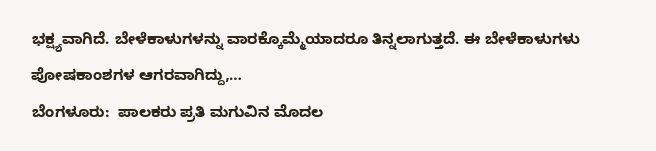ಭಕ್ಷ್ಯವಾಗಿದೆ. ಬೇಳೆಕಾಳುಗಳನ್ನು ವಾರಕ್ಕೊಮ್ಮೆಯಾದರೂ ತಿನ್ನಲಾಗುತ್ತದೆ. ಈ ಬೇಳೆಕಾಳುಗಳು ಪೋಷಕಾಂಶಗಳ ಆಗರವಾಗಿದ್ದು,…
ಬೆಂಗಳೂರು:  ಪಾಲಕರು ಪ್ರತಿ ಮಗುವಿನ ಮೊದಲ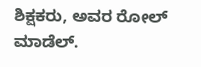ಶಿಕ್ಷಕರು, ಅವರ ರೋಲ್ ಮಾಡೆಲ್.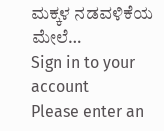ಮಕ್ಕಳ ನಡವಳಿಕೆಯ ಮೇಲೆ…
Sign in to your account
Please enter an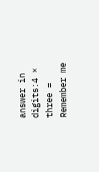answer in digits:4 × three =
Remember me